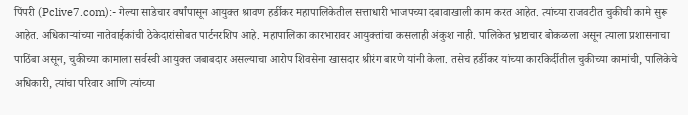पिंपरी (Pclive7.com):- गेल्या साडेचार वर्षांपासून आयुक्त श्रावण हर्डीकर महापालिकेतील सत्ताधारी भाजपच्या दबावाखाली काम करत आहेत. त्यांच्या राजवटीत चुकीची कामे सुरू आहेत. अधिकाऱ्यांच्या नातेवाईकांची ठेकेदारांसोबत पार्टनरशिप आहे. महापालिका कारभारावर आयुक्तांचा कसलाही अंकुश नाही. पालिकेत भ्रष्टाचार बोकळला असून त्याला प्रशासनाचा पाठिंबा असून, चुकीच्या कामाला सर्वस्वी आयुक्त जबाबदार असल्याचा आरोप शिवसेना खासदार श्रीरंग बारणे यांनी केला. तसेच हर्डीकर यांच्या कारकिर्दीतील चुकीच्या कामांची, पालिकेचे अधिकारी, त्यांचा परिवार आणि त्यांच्या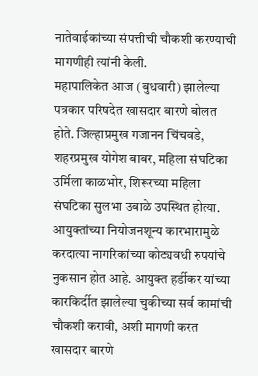नातेवाईकांच्या संपत्तीची चौकशी करण्याची मागणीही त्यांनी केली.
महापालिकेत आज (बुधवारी) झालेल्या पत्रकार परिषदेत खासदार बारणे बोलत होते. जिल्हाप्रमुख गजानन चिंचवडे, शहरप्रमुख योगेश बाबर, महिला संघटिका उर्मिला काळभोर, शिरूरच्या महिला संघटिका सुलभा उबाळे उपस्थित होत्या.
आयुक्तांच्या नियोजनशून्य कारभारामुळे करदात्या नागरिकांच्या कोट्यवधी रुपयांचे नुकसान होत आहे. आयुक्त हर्डीकर यांच्या कारकिर्दीत झालेल्या चुकीच्या सर्व कामांची चौकशी करावी, अशी मागणी करत खासदार बारणे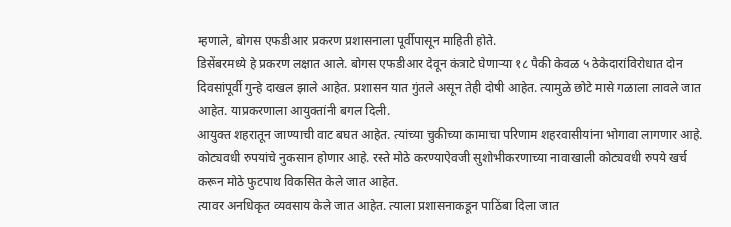म्हणाले, बोगस एफडीआर प्रकरण प्रशासनाला पूर्वीपासून माहिती होते.
डिसेंबरमध्ये हे प्रकरण लक्षात आले. बोगस एफडीआर देवून कंत्राटे घेणाऱ्या १८ पैकी केवळ ५ ठेकेदारांविरोधात दोन दिवसांपूर्वी गुन्हे दाखल झाले आहेत. प्रशासन यात गुंतले असून तेही दोषी आहेत. त्यामुळे छोटे मासे गळाला लावले जात आहेत. याप्रकरणाला आयुक्तांनी बगल दिली.
आयुक्त शहरातून जाण्याची वाट बघत आहेत. त्यांच्या चुकीच्या कामाचा परिणाम शहरवासीयांना भोगावा लागणार आहे. कोट्यवधी रुपयांचे नुकसान होणार आहे. रस्ते मोठे करण्याऐवजी सुशोभीकरणाच्या नावाखाली कोट्यवधी रुपये खर्च करून मोठे फुटपाथ विकसित केले जात आहेत.
त्यावर अनधिकृत व्यवसाय केले जात आहेत. त्याला प्रशासनाकडून पाठिंबा दिला जात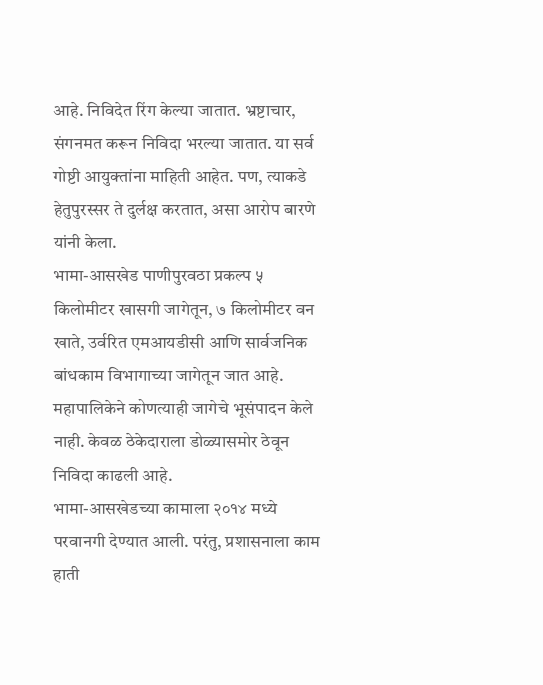आहे. निविदेत रिंग केल्या जातात. भ्रष्टाचार, संगनमत करून निविदा भरल्या जातात. या सर्व गोष्टी आयुक्तांना माहिती आहेत. पण, त्याकडे हेतुपुरस्सर ते दुर्लक्ष करतात, असा आरोप बारणे यांनी केला.
भामा-आसखेड पाणीपुरवठा प्रकल्प ५ किलोमीटर खासगी जागेतून, ७ किलोमीटर वन खाते, उर्वरित एमआयडीसी आणि सार्वजनिक बांधकाम विभागाच्या जागेतून जात आहे. महापालिकेने कोणत्याही जागेचे भूसंपादन केले नाही. केवळ ठेकेदाराला डोळ्यासमोर ठेवून निविदा काढली आहे.
भामा-आसखेडच्या कामाला २०१४ मध्ये परवानगी देण्यात आली. परंतु, प्रशासनाला काम हाती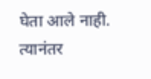घेता आले नाही. त्यानंतर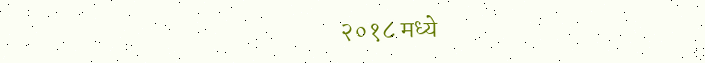२०१८ मध्ये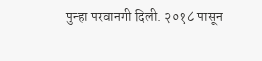पुन्हा परवानगी दिली. २०१८ पासून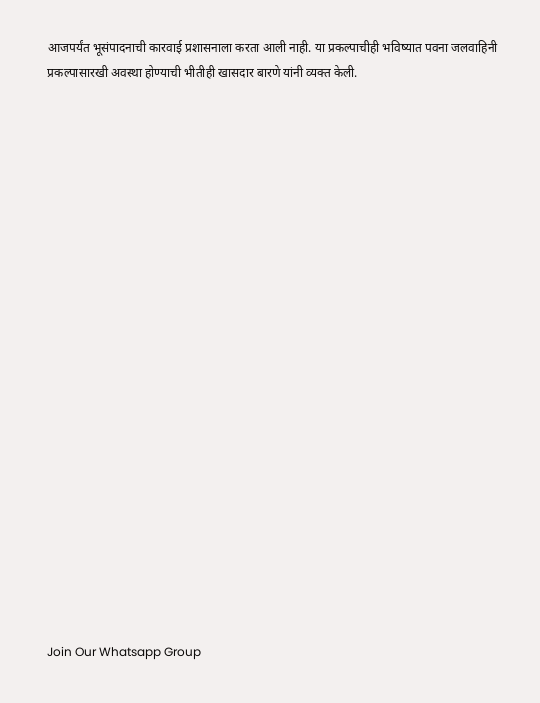आजपर्यंत भूसंपादनाची कारवाई प्रशासनाला करता आली नाही. या प्रकल्पाचीही भविष्यात पवना जलवाहिनी प्रकल्पासारखी अवस्था होण्याची भीतीही खासदार बारणे यांनी व्यक्त केली.






















Join Our Whatsapp Group